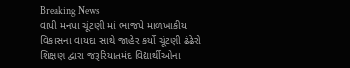Breaking News
વાપી મનપા ચૂંટણી માં ભાજપે માળખાકીય વિકાસના વાયદા સાથે જાહેર કર્યો ચૂંટણી ઢંઢેરો શિક્ષણ દ્વારા જરૂરિયાતમંદ વિદ્યાર્થીઓના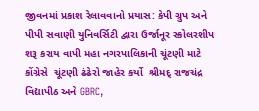જીવનમાં પ્રકાશ રેલાવવાનો પ્રયાસ: કેપી ગ્રુપ અને પીપી સવાણી યુનિવર્સિટી દ્વારા ઉર્જાનૂર સ્કોલરશીપ શરૂ કરાય વાપી મહા નગરપાલિકાની ચૂંટણી માટે કોંગ્રેસે  ચૂંટણી ઢંઢેરો જાહેર કર્યો  શ્રીમદ્ રાજચંદ્ર વિદ્યાપીઠ અને GBRC,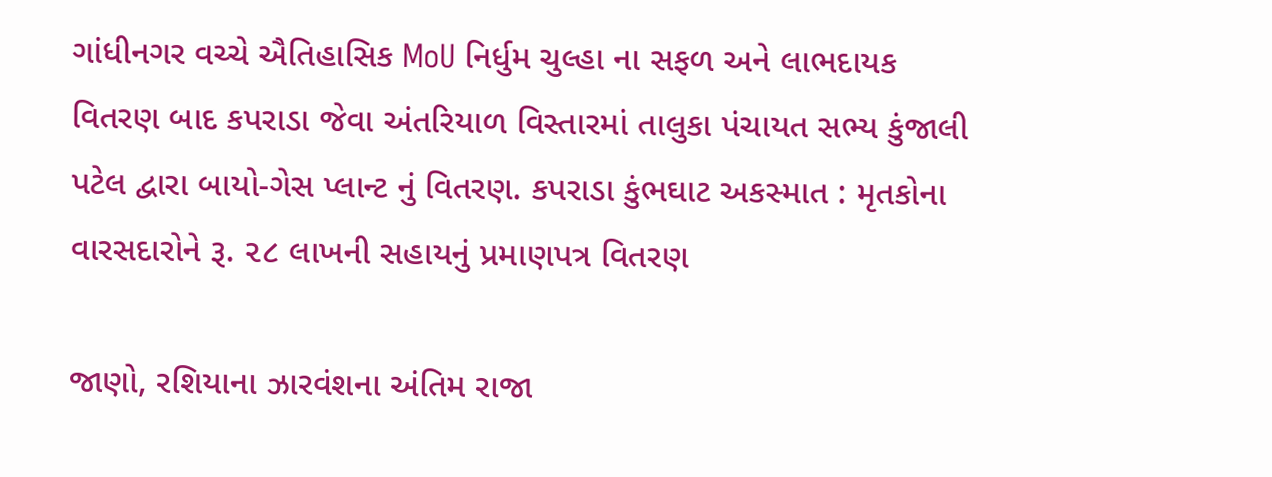ગાંધીનગર વચ્ચે ઐતિહાસિક MoU નિર્ધુમ ચુલ્હા ના સફળ અને લાભદાયક વિતરણ બાદ કપરાડા જેવા અંતરિયાળ વિસ્તારમાં તાલુકા પંચાયત સભ્ય કુંજાલી પટેલ દ્વારા બાયો-ગેસ પ્લાન્ટ નું વિતરણ. કપરાડા કુંભઘાટ અકસ્માત : મૃતકોના વારસદારોને રૂ. ૨૮ લાખની સહાયનું પ્રમાણપત્ર વિતરણ

જાણો, રશિયાના ઝારવંશના અંતિમ રાજા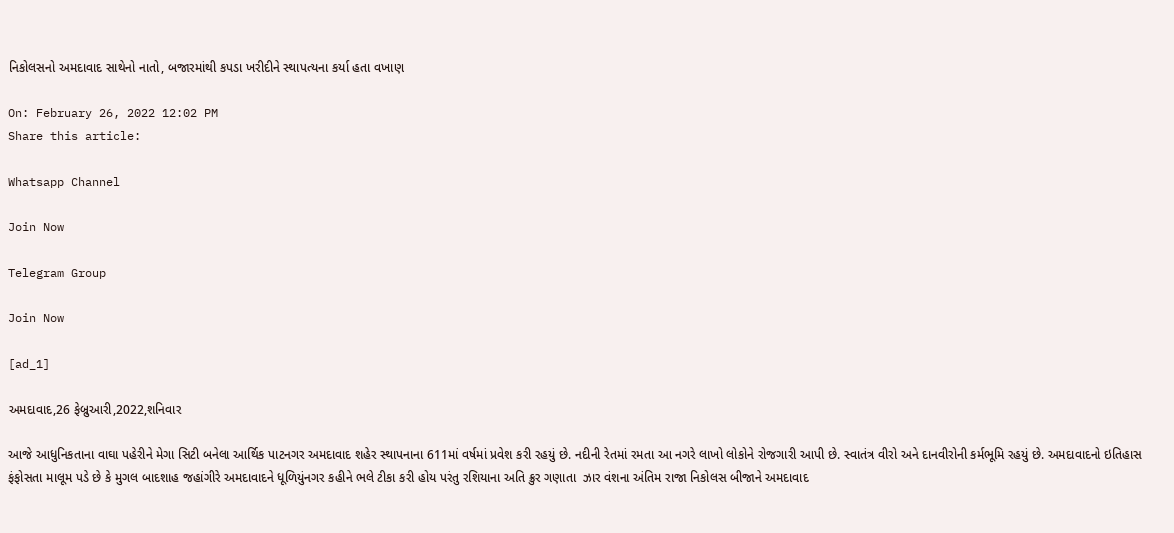નિકોલસનો અમદાવાદ સાથેનો નાતો, બજારમાંથી કપડા ખરીદીને સ્થાપત્યના કર્યા હતા વખાણ

On: February 26, 2022 12:02 PM
Share this article:

Whatsapp Channel

Join Now

Telegram Group

Join Now

[ad_1]

અમદાવાદ,26 ફેબ્રુઆરી,2022,શનિવાર

આજે આધુનિકતાના વાઘા પહેરીને મેગા સિટી બનેલા આર્થિક પાટનગર અમદાવાદ શહેર સ્થાપનાના 611માં વર્ષમાં પ્રવેશ કરી રહયું છે. નદીની રેતમાં રમતા આ નગરે લાખો લોકોને રોજગારી આપી છે. સ્વાતંત્ર વીરો અને દાનવીરોની કર્મભૂમિ રહયું છે. અમદાવાદનો ઇતિહાસ ફંફોસતા માલૂમ પડે છે કે મુગલ બાદશાહ જહાંગીરે અમદાવાદને ધૂળિયુંનગર કહીને ભલે ટીકા કરી હોય પરંતુ રશિયાના અતિ ક્રુર ગણાતા  ઝાર વંશના અંતિમ રાજા નિકોલસ બીજાને અમદાવાદ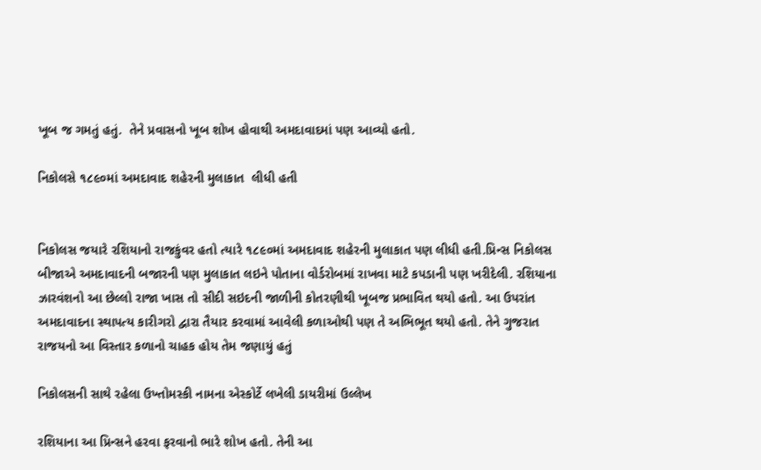ખૂબ જ ગમતું હતું.  તેને પ્રવાસનો ખૂબ શોખ હોવાથી અમદાવાદમાં પણ આવ્યો હતો.

નિકોલસે ૧૮૯૦માં અમદાવાદ શહેરની મુલાકાત  લીધી હતી


નિકોલસ જયારે રશિયાનો રાજકુંવર હતો ત્યારે ૧૮૯૦માં અમદાવાદ શહેરની મુલાકાત પણ લીધી હતી.પ્રિન્સ નિકોલસ બીજાએ અમદાવાદની બજારની પણ મુલાકાત લઇને પોતાના વોર્ડરોબમાં રાખવા માટે કપડાની પણ ખરીદેલી. રશિયાના ઝારવંશનો આ છેલ્લો રાજા ખાસ તો સીદી સઇદની જાળીની કોતરણીથી ખૂબજ પ્રભાવિત થયો હતો. આ ઉપરાંત અમદાવાદના સ્થાપત્ય કારીગરો દ્વારા તૈયાર કરવામાં આવેલી કળાઓથી પણ તે અભિભૂત થયો હતો. તેને ગુજરાત રાજયનો આ વિસ્તાર કળાનો ચાહક હોય તેમ જણાયું હતું

નિકોલસની સાથે રહેલા ઉખ્તોમસ્કી નામના એસ્કોર્ટે લખેલી ડાયરીમાં ઉલ્લેખ

રશિયાના આ પ્રિન્સને હરવા ફરવાનો ભારે શોખ હતો. તેની આ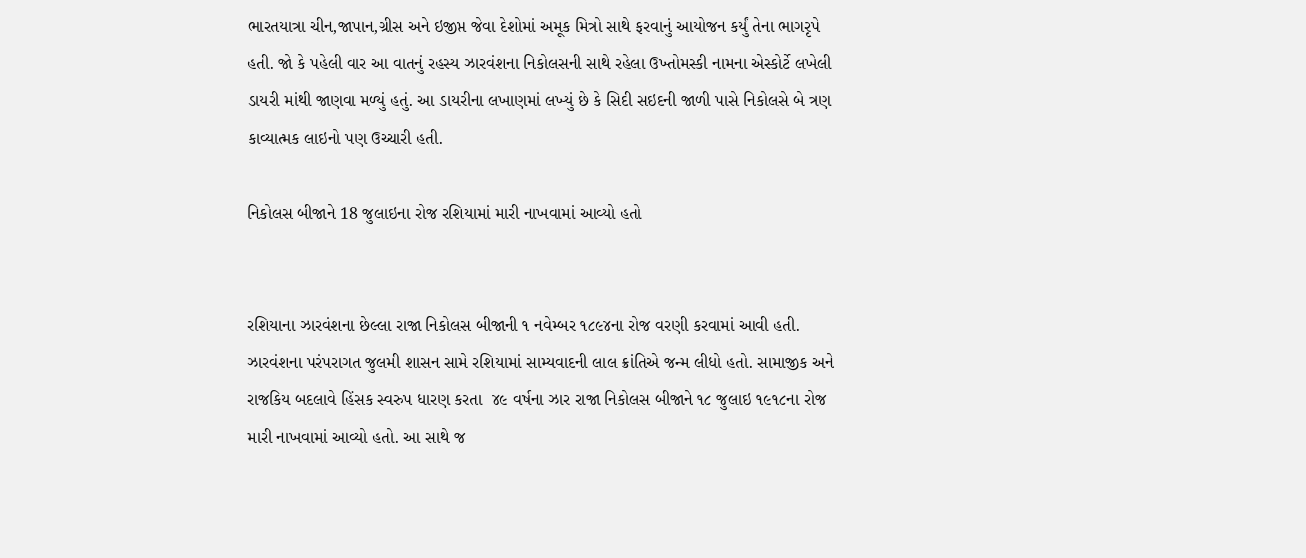ભારતયાત્રા ચીન,જાપાન,ગ્રીસ અને ઇજીપ્ત જેવા દેશોમાં અમૂક મિત્રો સાથે ફરવાનું આયોજન કર્યું તેના ભાગરૃપે હતી. જો કે પહેલી વાર આ વાતનું રહસ્ય ઝારવંશના નિકોલસની સાથે રહેલા ઉખ્તોમસ્કી નામના એસ્કોર્ટે લખેલી ડાયરી માંથી જાણવા મળ્યું હતું. આ ડાયરીના લખાણમાં લખ્યું છે કે સિદી સઇદની જાળી પાસે નિકોલસે બે ત્રણ કાવ્યાત્મક લાઇનો પણ ઉચ્ચારી હતી.

નિકોલસ બીજાને 18 જુલાઇના રોજ રશિયામાં મારી નાખવામાં આવ્યો હતો


રશિયાના ઝારવંશના છેલ્લા રાજા નિકોલસ બીજાની ૧ નવેમ્બર ૧૮૯૪ના રોજ વરણી કરવામાં આવી હતી. ઝારવંશના પરંપરાગત જુલમી શાસન સામે રશિયામાં સામ્યવાદની લાલ ક્રાંતિએ જન્મ લીધો હતો. સામાજીક અને રાજકિય બદલાવે હિંસક સ્વરુપ ધારણ કરતા  ૪૯ વર્ષના ઝાર રાજા નિકોલસ બીજાને ૧૮ જુલાઇ ૧૯૧૮ના રોજ મારી નાખવામાં આવ્યો હતો. આ સાથે જ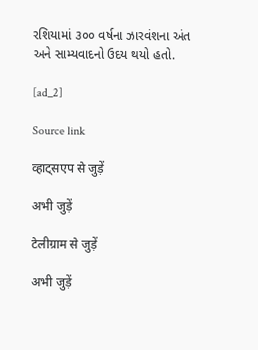રશિયામાં ૩૦૦ વર્ષના ઝારવંશના અંત અને સામ્યવાદનો ઉદય થયો હતો.

[ad_2]

Source link

व्हाट्सएप से जुड़ें

अभी जुड़ें

टेलीग्राम से जुड़ें

अभी जुड़ें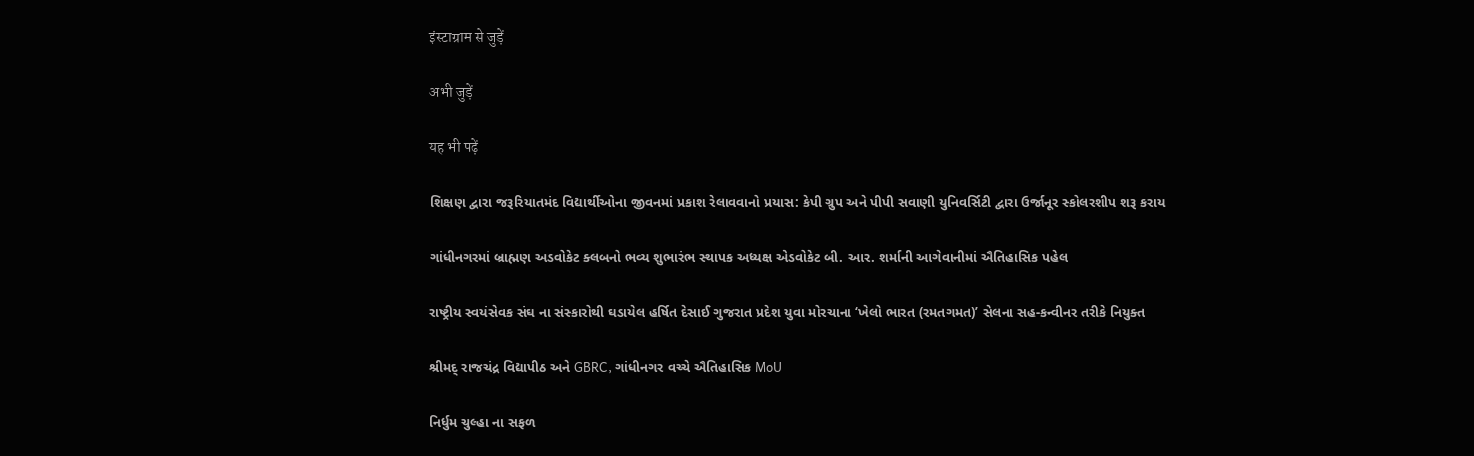इंस्टाग्राम से जुड़ें

अभी जुड़ें

यह भी पढ़ें

શિક્ષણ દ્વારા જરૂરિયાતમંદ વિદ્યાર્થીઓના જીવનમાં પ્રકાશ રેલાવવાનો પ્રયાસ: કેપી ગ્રુપ અને પીપી સવાણી યુનિવર્સિટી દ્વારા ઉર્જાનૂર સ્કોલરશીપ શરૂ કરાય

ગાંધીનગરમાં બ્રાહ્મણ અડવોકેટ ક્લબનો ભવ્ય શુભારંભ સ્થાપક અધ્યક્ષ એડવોકેટ બી. આર. શર્માની આગેવાનીમાં ઐતિહાસિક પહેલ

રાષ્ટ્રીય સ્વયંસેવક સંઘ ના સંસ્કારોથી ઘડાયેલ હર્ષિત દેસાઈ ગુજરાત પ્રદેશ યુવા મોરચાના ‘ખેલો ભારત (રમતગમત)’ સેલના સહ-કન્વીનર તરીકે નિયુક્ત

શ્રીમદ્ રાજચંદ્ર વિદ્યાપીઠ અને GBRC, ગાંધીનગર વચ્ચે ઐતિહાસિક MoU

નિર્ધુમ ચુલ્હા ના સફળ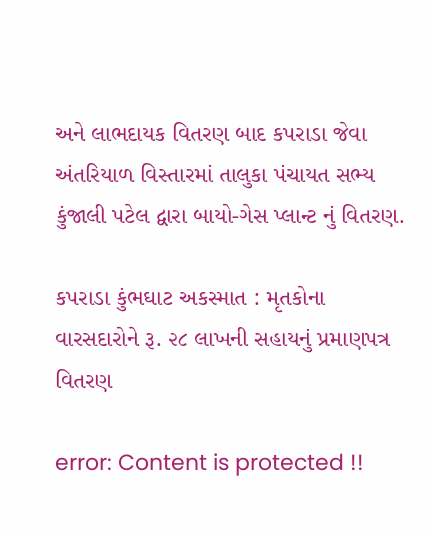અને લાભદાયક વિતરણ બાદ કપરાડા જેવા અંતરિયાળ વિસ્તારમાં તાલુકા પંચાયત સભ્ય કુંજાલી પટેલ દ્વારા બાયો-ગેસ પ્લાન્ટ નું વિતરણ.

કપરાડા કુંભઘાટ અકસ્માત : મૃતકોના વારસદારોને રૂ. ૨૮ લાખની સહાયનું પ્રમાણપત્ર વિતરણ

error: Content is protected !!